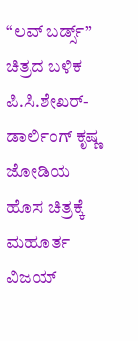“ಲವ್ ಬರ್ಡ್ಸ್” ಚಿತ್ರದ ಬಳಿಕ ಪಿ.ಸಿ.ಶೇಖರ್- ಡಾರ್ಲಿಂಗ್ ಕೃಷ್ಣ ಜೋಡಿಯ ಹೊಸ ಚಿತ್ರಕ್ಕೆ ಮಹೂರ್ತ
ವಿಜಯ್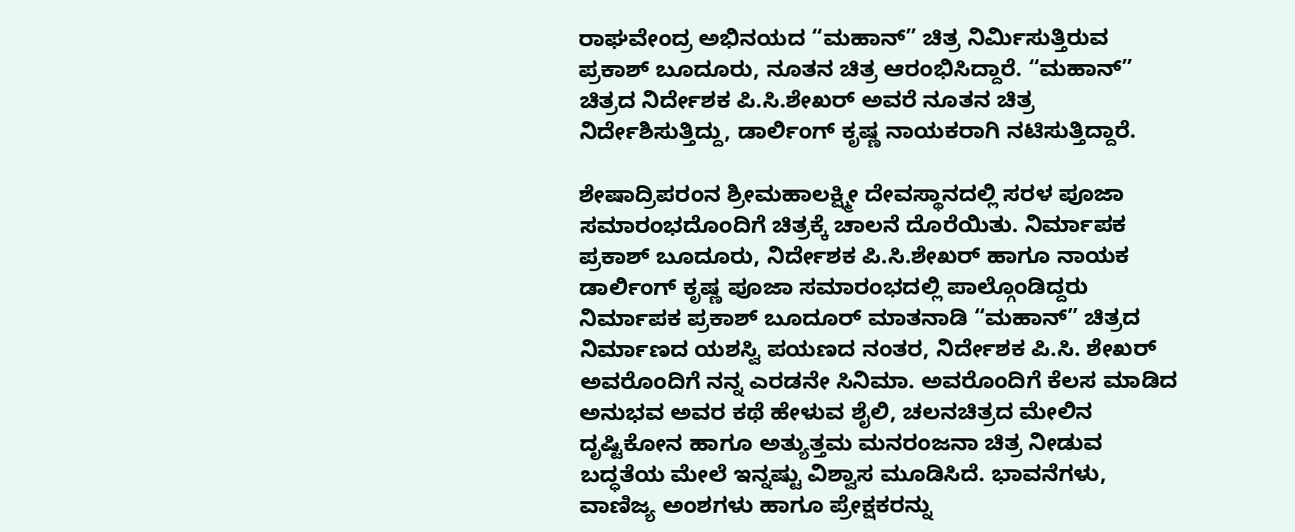ರಾಘವೇಂದ್ರ ಅಭಿನಯದ “ಮಹಾನ್” ಚಿತ್ರ ನಿರ್ಮಿಸುತ್ತಿರುವ ಪ್ರಕಾಶ್ ಬೂದೂರು, ನೂತನ ಚಿತ್ರ ಆರಂಭಿಸಿದ್ದಾರೆ. “ಮಹಾನ್” ಚಿತ್ರದ ನಿರ್ದೇಶಕ ಪಿ.ಸಿ.ಶೇಖರ್ ಅವರೆ ನೂತನ ಚಿತ್ರ ನಿರ್ದೇಶಿಸುತ್ತಿದ್ದು, ಡಾರ್ಲಿಂಗ್ ಕೃಷ್ಣ ನಾಯಕರಾಗಿ ನಟಿಸುತ್ತಿದ್ದಾರೆ.

ಶೇಷಾದ್ರಿಪರಂನ ಶ್ರೀಮಹಾಲಕ್ಷ್ಮೀ ದೇವಸ್ಥಾನದಲ್ಲಿ ಸರಳ ಪೂಜಾ ಸಮಾರಂಭದೊಂದಿಗೆ ಚಿತ್ರಕ್ಕೆ ಚಾಲನೆ ದೊರೆಯಿತು. ನಿರ್ಮಾಪಕ ಪ್ರಕಾಶ್ ಬೂದೂರು, ನಿರ್ದೇಶಕ ಪಿ.ಸಿ.ಶೇಖರ್ ಹಾಗೂ ನಾಯಕ ಡಾರ್ಲಿಂಗ್ ಕೃಷ್ಣ ಪೂಜಾ ಸಮಾರಂಭದಲ್ಲಿ ಪಾಲ್ಗೊಂಡಿದ್ದರು
ನಿರ್ಮಾಪಕ ಪ್ರಕಾಶ್ ಬೂದೂರ್ ಮಾತನಾಡಿ “ಮಹಾನ್” ಚಿತ್ರದ ನಿರ್ಮಾಣದ ಯಶಸ್ವಿ ಪಯಣದ ನಂತರ, ನಿರ್ದೇಶಕ ಪಿ.ಸಿ. ಶೇಖರ್ ಅವರೊಂದಿಗೆ ನನ್ನ ಎರಡನೇ ಸಿನಿಮಾ. ಅವರೊಂದಿಗೆ ಕೆಲಸ ಮಾಡಿದ ಅನುಭವ ಅವರ ಕಥೆ ಹೇಳುವ ಶೈಲಿ, ಚಲನಚಿತ್ರದ ಮೇಲಿನ ದೃಷ್ಟಿಕೋನ ಹಾಗೂ ಅತ್ಯುತ್ತಮ ಮನರಂಜನಾ ಚಿತ್ರ ನೀಡುವ ಬದ್ಧತೆಯ ಮೇಲೆ ಇನ್ನಷ್ಟು ವಿಶ್ವಾಸ ಮೂಡಿಸಿದೆ. ಭಾವನೆಗಳು, ವಾಣಿಜ್ಯ ಅಂಶಗಳು ಹಾಗೂ ಪ್ರೇಕ್ಷಕರನ್ನು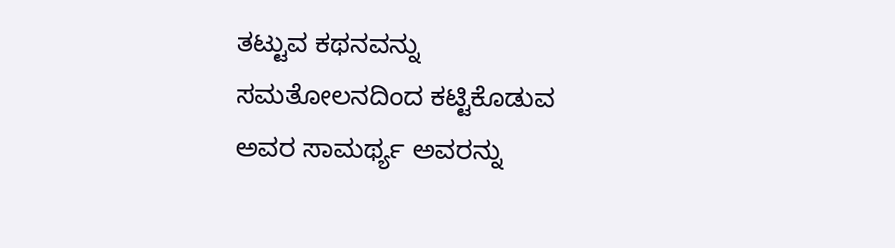ತಟ್ಟುವ ಕಥನವನ್ನು ಸಮತೋಲನದಿಂದ ಕಟ್ಟಿಕೊಡುವ ಅವರ ಸಾಮರ್ಥ್ಯ ಅವರನ್ನು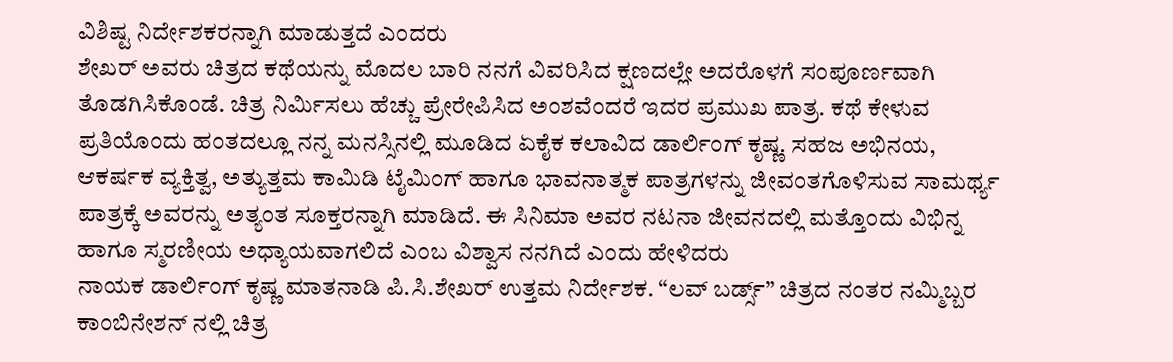ವಿಶಿಷ್ಟ ನಿರ್ದೇಶಕರನ್ನಾಗಿ ಮಾಡುತ್ತದೆ ಎಂದರು
ಶೇಖರ್ ಅವರು ಚಿತ್ರದ ಕಥೆಯನ್ನು ಮೊದಲ ಬಾರಿ ನನಗೆ ವಿವರಿಸಿದ ಕ್ಷಣದಲ್ಲೇ ಅದರೊಳಗೆ ಸಂಪೂರ್ಣವಾಗಿ ತೊಡಗಿಸಿಕೊಂಡೆ. ಚಿತ್ರ ನಿರ್ಮಿಸಲು ಹೆಚ್ಚು ಪ್ರೇರೇಪಿಸಿದ ಅಂಶವೆಂದರೆ ಇದರ ಪ್ರಮುಖ ಪಾತ್ರ. ಕಥೆ ಕೇಳುವ ಪ್ರತಿಯೊಂದು ಹಂತದಲ್ಲೂ ನನ್ನ ಮನಸ್ಸಿನಲ್ಲಿ ಮೂಡಿದ ಏಕೈಕ ಕಲಾವಿದ ಡಾರ್ಲಿಂಗ್ ಕೃಷ್ಣ. ಸಹಜ ಅಭಿನಯ, ಆಕರ್ಷಕ ವ್ಯಕ್ತಿತ್ವ, ಅತ್ಯುತ್ತಮ ಕಾಮಿಡಿ ಟೈಮಿಂಗ್ ಹಾಗೂ ಭಾವನಾತ್ಮಕ ಪಾತ್ರಗಳನ್ನು ಜೀವಂತಗೊಳಿಸುವ ಸಾಮರ್ಥ್ಯ ಪಾತ್ರಕ್ಕೆ ಅವರನ್ನು ಅತ್ಯಂತ ಸೂಕ್ತರನ್ನಾಗಿ ಮಾಡಿದೆ. ಈ ಸಿನಿಮಾ ಅವರ ನಟನಾ ಜೀವನದಲ್ಲಿ ಮತ್ತೊಂದು ವಿಭಿನ್ನ ಹಾಗೂ ಸ್ಮರಣೀಯ ಅಧ್ಯಾಯವಾಗಲಿದೆ ಎಂಬ ವಿಶ್ವಾಸ ನನಗಿದೆ ಎಂದು ಹೇಳಿದರು
ನಾಯಕ ಡಾರ್ಲಿಂಗ್ ಕೃಷ್ಣ ಮಾತನಾಡಿ ಪಿ.ಸಿ.ಶೇಖರ್ ಉತ್ತಮ ನಿರ್ದೇಶಕ. “ಲವ್ ಬರ್ಡ್ಸ್” ಚಿತ್ರದ ನಂತರ ನಮ್ಮಿಬ್ಬರ ಕಾಂಬಿನೇಶನ್ ನಲ್ಲಿ ಚಿತ್ರ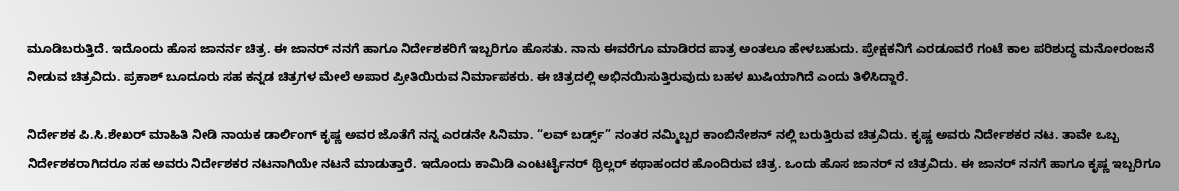ಮೂಡಿಬರುತ್ತಿದೆ. ಇದೊಂದು ಹೊಸ ಜಾನರ್ನ ಚಿತ್ರ. ಈ ಜಾನರ್ ನನಗೆ ಹಾಗೂ ನಿರ್ದೇಶಕರಿಗೆ ಇಬ್ಬರಿಗೂ ಹೊಸತು. ನಾನು ಈವರೆಗೂ ಮಾಡಿರದ ಪಾತ್ರ ಅಂತಲೂ ಹೇಳಬಹುದು. ಪ್ರೇಕ್ಷಕನಿಗೆ ಎರಡೂವರೆ ಗಂಟೆ ಕಾಲ ಪರಿಶುದ್ಧ ಮನೋರಂಜನೆ ನೀಡುವ ಚಿತ್ರವಿದು. ಪ್ರಕಾಶ್ ಬೂದೂರು ಸಹ ಕನ್ನಡ ಚಿತ್ರಗಳ ಮೇಲೆ ಅಪಾರ ಪ್ರೀತಿಯಿರುವ ನಿರ್ಮಾಪಕರು. ಈ ಚಿತ್ರದಲ್ಲಿ ಅಭಿನಯಿಸುತ್ತಿರುವುದು ಬಹಳ ಖುಷಿಯಾಗಿದೆ ಎಂದು ತಿಳಿಸಿದ್ದಾರೆ.

ನಿರ್ದೇಶಕ ಪಿ.ಸಿ.ಶೇಖರ್ ಮಾಹಿತಿ ನೀಡಿ ನಾಯಕ ಡಾರ್ಲಿಂಗ್ ಕೃಷ್ಣ ಅವರ ಜೊತೆಗೆ ನನ್ನ ಎರಡನೇ ಸಿನಿಮಾ. “ಲವ್ ಬರ್ಡ್ಸ್” ನಂತರ ನಮ್ಮಿಬ್ಬರ ಕಾಂಬಿನೇಶನ್ ನಲ್ಲಿ ಬರುತ್ತಿರುವ ಚಿತ್ರವಿದು. ಕೃಷ್ಣ ಅವರು ನಿರ್ದೇಶಕರ ನಟ. ತಾವೇ ಒಬ್ಬ ನಿರ್ದೇಶಕರಾಗಿದರೂ ಸಹ ಅವರು ನಿರ್ದೇಶಕರ ನಟನಾಗಿಯೇ ನಟನೆ ಮಾಡುತ್ತಾರೆ. ಇದೊಂದು ಕಾಮಿಡಿ ಎಂಟರ್ಟೈನರ್ ಥ್ರಿಲ್ಲರ್ ಕಥಾಹಂದರ ಹೊಂದಿರುವ ಚಿತ್ರ. ಒಂದು ಹೊಸ ಜಾನರ್ ನ ಚಿತ್ರವಿದು. ಈ ಜಾನರ್ ನನಗೆ ಹಾಗೂ ಕೃಷ್ಣ ಇಬ್ಬರಿಗೂ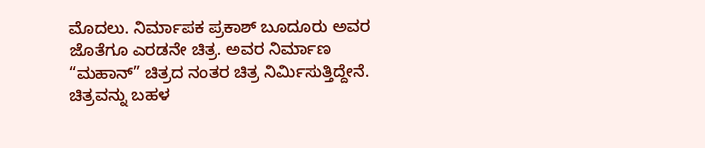ಮೊದಲು. ನಿರ್ಮಾಪಕ ಪ್ರಕಾಶ್ ಬೂದೂರು ಅವರ ಜೊತೆಗೂ ಎರಡನೇ ಚಿತ್ರ. ಅವರ ನಿರ್ಮಾಣ “ಮಹಾನ್” ಚಿತ್ರದ ನಂತರ ಚಿತ್ರ ನಿರ್ಮಿಸುತ್ತಿದ್ದೇನೆ. ಚಿತ್ರವನ್ನು ಬಹಳ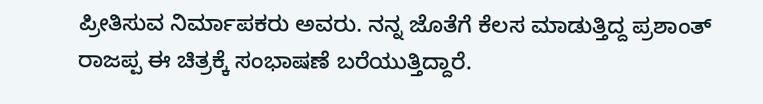ಪ್ರೀತಿಸುವ ನಿರ್ಮಾಪಕರು ಅವರು. ನನ್ನ ಜೊತೆಗೆ ಕೆಲಸ ಮಾಡುತ್ತಿದ್ದ ಪ್ರಶಾಂತ್ ರಾಜಪ್ಪ ಈ ಚಿತ್ರಕ್ಕೆ ಸಂಭಾಷಣೆ ಬರೆಯುತ್ತಿದ್ದಾರೆ.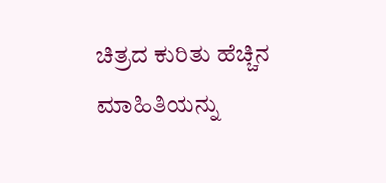ಚಿತ್ರದ ಕುರಿತು ಹೆಚ್ಚಿನ ಮಾಹಿತಿಯನ್ನು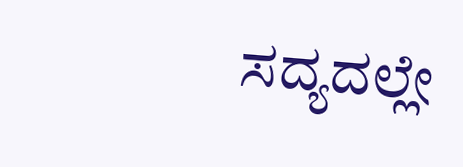ಸದ್ಯದಲ್ಲೇ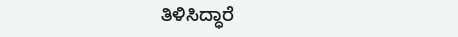ತಿಳಿಸಿದ್ಧಾರೆ